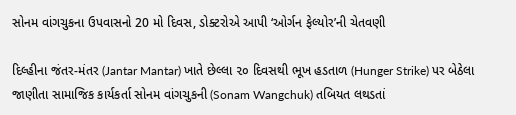સોનમ વાંગચુકના ઉપવાસનો 20 મો દિવસ, ડોક્ટરોએ આપી ‘ઓર્ગન ફેલ્યોર’ની ચેતવણી

દિલ્હીના જંતર-મંતર (Jantar Mantar) ખાતે છેલ્લા ૨૦ દિવસથી ભૂખ હડતાળ (Hunger Strike) પર બેઠેલા જાણીતા સામાજિક કાર્યકર્તા સોનમ વાંગચુકની (Sonam Wangchuk) તબિયત લથડતાં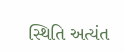સ્થિતિ અત્યંત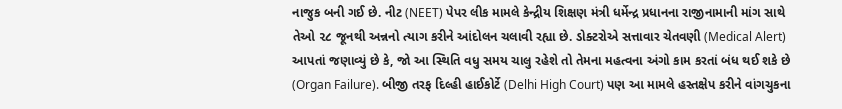નાજુક બની ગઈ છે. નીટ (NEET) પેપર લીક મામલે કેન્દ્રીય શિક્ષણ મંત્રી ધર્મેન્દ્ર પ્રધાનના રાજીનામાની માંગ સાથે તેઓ ૨૮ જૂનથી અન્નનો ત્યાગ કરીને આંદોલન ચલાવી રહ્યા છે. ડોક્ટરોએ સત્તાવાર ચેતવણી (Medical Alert) આપતાં જણાવ્યું છે કે, જો આ સ્થિતિ વધુ સમય ચાલુ રહેશે તો તેમના મહત્વના અંગો કામ કરતાં બંધ થઈ શકે છે (Organ Failure). બીજી તરફ દિલ્હી હાઈકોર્ટે (Delhi High Court) પણ આ મામલે હસ્તક્ષેપ કરીને વાંગચુકના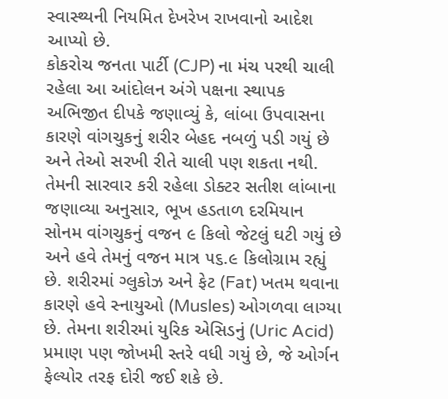સ્વાસ્થ્યની નિયમિત દેખરેખ રાખવાનો આદેશ આપ્યો છે.
કોકરોચ જનતા પાર્ટી (CJP) ના મંચ પરથી ચાલી રહેલા આ આંદોલન અંગે પક્ષના સ્થાપક અભિજીત દીપકે જણાવ્યું કે, લાંબા ઉપવાસના કારણે વાંગચુકનું શરીર બેહદ નબળું પડી ગયું છે અને તેઓ સરખી રીતે ચાલી પણ શકતા નથી. તેમની સારવાર કરી રહેલા ડોક્ટર સતીશ લાંબાના જણાવ્યા અનુસાર, ભૂખ હડતાળ દરમિયાન સોનમ વાંગચુકનું વજન ૯ કિલો જેટલું ઘટી ગયું છે અને હવે તેમનું વજન માત્ર ૫૬.૯ કિલોગ્રામ રહ્યું છે. શરીરમાં ગ્લુકોઝ અને ફેટ (Fat) ખતમ થવાના કારણે હવે સ્નાયુઓ (Musles) ઓગળવા લાગ્યા છે. તેમના શરીરમાં યુરિક એસિડનું (Uric Acid) પ્રમાણ પણ જોખમી સ્તરે વધી ગયું છે, જે ઓર્ગન ફેલ્યોર તરફ દોરી જઈ શકે છે.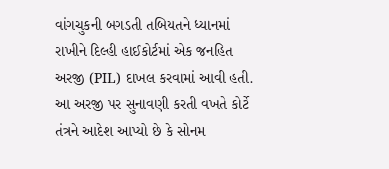વાંગચુકની બગડતી તબિયતને ધ્યાનમાં રાખીને દિલ્હી હાઈકોર્ટમાં એક જનહિત અરજી (PIL) દાખલ કરવામાં આવી હતી. આ અરજી પર સુનાવણી કરતી વખતે કોર્ટે તંત્રને આદેશ આપ્યો છે કે સોનમ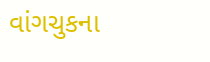વાંગચુકના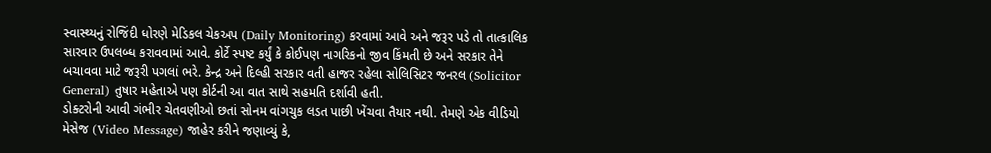સ્વાસ્થ્યનું રોજિંદી ધોરણે મેડિકલ ચેકઅપ (Daily Monitoring) કરવામાં આવે અને જરૂર પડે તો તાત્કાલિક સારવાર ઉપલબ્ધ કરાવવામાં આવે. કોર્ટે સ્પષ્ટ કર્યું કે કોઈપણ નાગરિકનો જીવ કિંમતી છે અને સરકાર તેને બચાવવા માટે જરૂરી પગલાં ભરે. કેન્દ્ર અને દિલ્હી સરકાર વતી હાજર રહેલા સોલિસિટર જનરલ (Solicitor General) તુષાર મહેતાએ પણ કોર્ટની આ વાત સાથે સહમતિ દર્શાવી હતી.
ડોક્ટરોની આવી ગંભીર ચેતવણીઓ છતાં સોનમ વાંગચુક લડત પાછી ખેંચવા તૈયાર નથી. તેમણે એક વીડિયો મેસેજ (Video Message) જાહેર કરીને જણાવ્યું કે,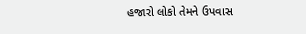હજારો લોકો તેમને ઉપવાસ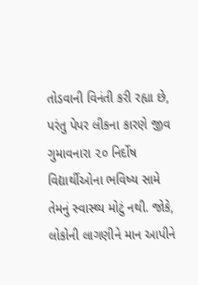તોડવાની વિનંતી કરી રહ્યા છે, પરંતુ પેપર લીકના કારણે જીવ ગુમાવનારા ૨૦ નિર્દોષ વિદ્યાર્થીઓના ભવિષ્ય સામે તેમનું સ્વાસ્થ્ય મોટું નથી. જોકે, લોકોની લાગણીને માન આપીને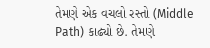તેમણે એક વચલો રસ્તો (Middle Path) કાઢ્યો છે. તેમણે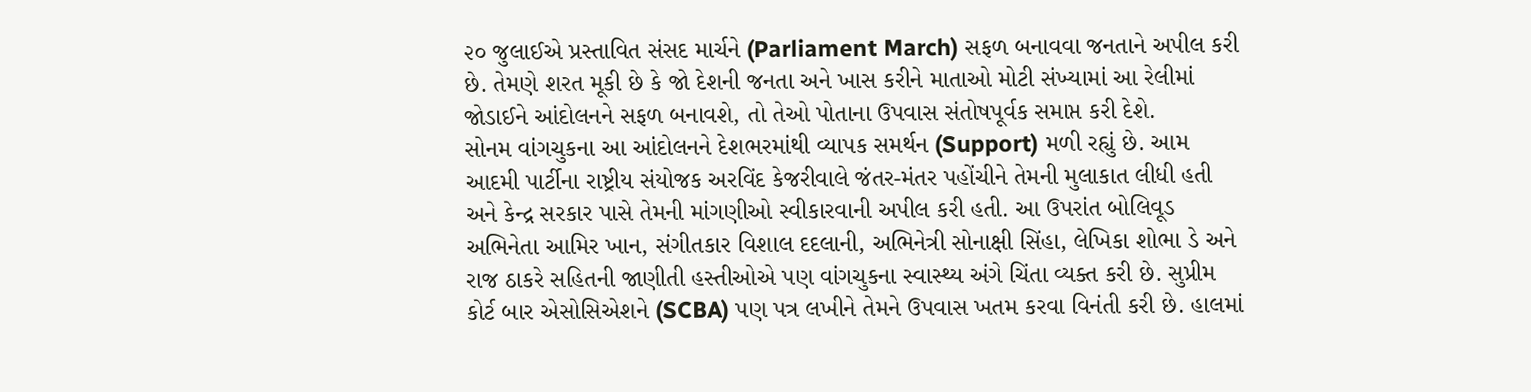૨૦ જુલાઈએ પ્રસ્તાવિત સંસદ માર્ચને (Parliament March) સફળ બનાવવા જનતાને અપીલ કરી છે. તેમણે શરત મૂકી છે કે જો દેશની જનતા અને ખાસ કરીને માતાઓ મોટી સંખ્યામાં આ રેલીમાં જોડાઈને આંદોલનને સફળ બનાવશે, તો તેઓ પોતાના ઉપવાસ સંતોષપૂર્વક સમાપ્ત કરી દેશે.
સોનમ વાંગચુકના આ આંદોલનને દેશભરમાંથી વ્યાપક સમર્થન (Support) મળી રહ્યું છે. આમ આદમી પાર્ટીના રાષ્ટ્રીય સંયોજક અરવિંદ કેજરીવાલે જંતર-મંતર પહોંચીને તેમની મુલાકાત લીધી હતી અને કેન્દ્ર સરકાર પાસે તેમની માંગણીઓ સ્વીકારવાની અપીલ કરી હતી. આ ઉપરાંત બોલિવૂડ અભિનેતા આમિર ખાન, સંગીતકાર વિશાલ દદલાની, અભિનેત્રી સોનાક્ષી સિંહા, લેખિકા શોભા ડે અને રાજ ઠાકરે સહિતની જાણીતી હસ્તીઓએ પણ વાંગચુકના સ્વાસ્થ્ય અંગે ચિંતા વ્યક્ત કરી છે. સુપ્રીમ કોર્ટ બાર એસોસિએશને (SCBA) પણ પત્ર લખીને તેમને ઉપવાસ ખતમ કરવા વિનંતી કરી છે. હાલમાં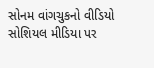સોનમ વાંગચુકનો વીડિયો સોશિયલ મીડિયા પર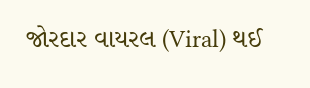જોરદાર વાયરલ (Viral) થઈ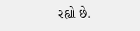રહ્યો છે.